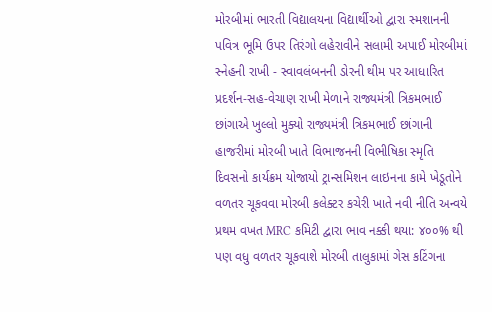મોરબીમાં ભારતી વિદ્યાલયના વિદ્યાર્થીઓ દ્વારા સ્મશાનની પવિત્ર ભૂમિ ઉપર તિરંગો લહેરાવીને સલામી અપાઈ મોરબીમાં સ્નેહની રાખી - સ્વાવલંબનની ડોરની થીમ પર આધારિત પ્રદર્શન-સહ-વેચાણ રાખી મેળાને રાજ્યમંત્રી ત્રિકમભાઈ છાંગાએ ખુલ્લો મુક્યો રાજ્યમંત્રી ત્રિકમભાઈ છાંગાની હાજરીમાં મોરબી ખાતે વિભાજનની વિભીષિકા સ્મૃતિ દિવસનો કાર્યક્રમ યોજાયો ટ્રાન્સમિશન લાઇનના કામે ખેડૂતોને વળતર ચૂકવવા મોરબી કલેક્ટર કચેરી ખાતે નવી નીતિ અન્વયે પ્રથમ વખત MRC કમિટી દ્વારા ભાવ નક્કી થયા: ૪૦૦% થી પણ વધુ વળતર ચૂકવાશે મોરબી તાલુકામાં ગેસ કટિંગના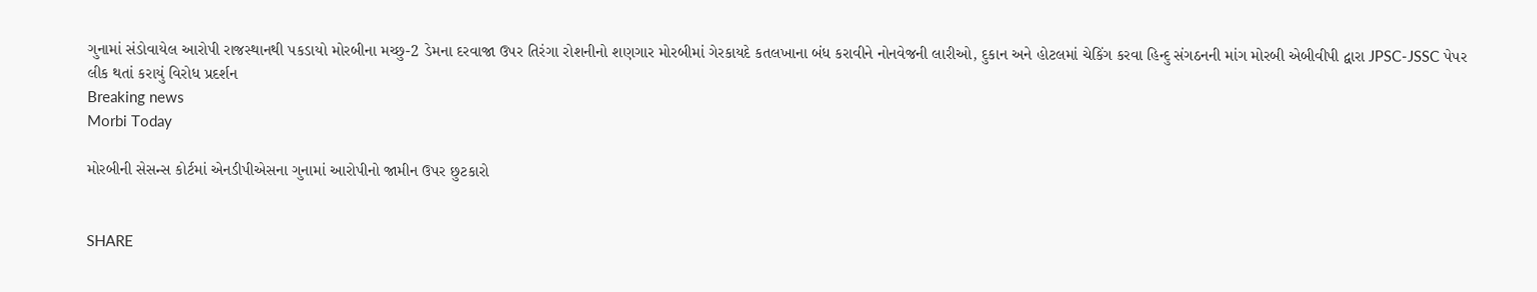ગુનામાં સંડોવાયેલ આરોપી રાજસ્થાનથી પકડાયો મોરબીના મચ્છુ-2 ડેમના દરવાજા ઉપર તિરંગા રોશનીનો શણગાર મોરબીમાં ગેરકાયદે કતલખાના બંધ કરાવીને નોનવેજની લારીઓ, દુકાન અને હોટલમાં ચેકિંગ કરવા હિન્દુ સંગઠનની માંગ મોરબી એબીવીપી દ્વારા JPSC-JSSC પેપર લીક થતાં કરાયું વિરોધ પ્રદર્શન
Breaking news
Morbi Today

મોરબીની સેસન્સ કોર્ટમાં એનડીપીએસના ગુનામાં આરોપીનો જામીન ઉપર છુટકારો


SHARE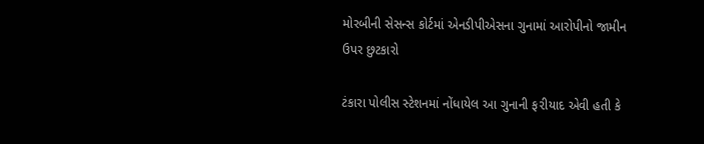મોરબીની સેસન્સ કોર્ટમાં એનડીપીએસના ગુનામાં આરોપીનો જામીન ઉપર છુટકારો

ટંકારા પોલીસ સ્ટેશનમાં નોંધાયેલ આ ગુનાની ફ૨ીયાદ એવી હતી કે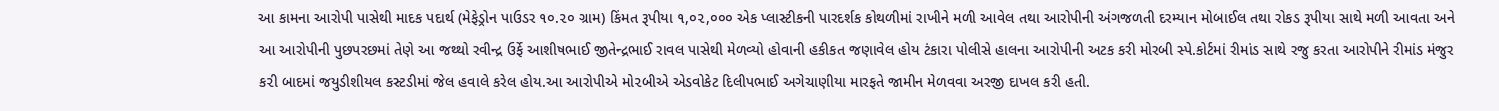આ કામના આરોપી પાસેથી માદક પદાર્થ (મેફેડ્રોન પાઉડર ૧૦.૨૦ ગ્રામ) કિંમત રૂપીયા ૧,૦૨,૦૦૦ એક પ્લાસ્ટીકની પારદર્શક કોથળીમાં રાખીને મળી આવેલ તથા આરોપીની અંગજળતી દરમ્યાન મોબાઈલ તથા રોકડ રૂપીયા સાથે મળી આવતા અને આ આરોપીની પુછપરછમાં તેણે આ જથ્થો રવીન્દ્ર ઉર્ફે આશીષભાઈ જીતેન્દ્રભાઈ રાવલ પાસેથી મેળવ્યો હોવાની હકીકત જણાવેલ હોય ટંકારા પોલીસે હાલના આરોપીની અટક કરી મોરબી સ્પે.કોર્ટમાં રીમાંડ સાથે રજુ કરતા આરોપીને રીમાંડ મંજુર ક૨ી બાદમાં જયુડીશીયલ કસ્ટડીમાં જેલ હવાલે કરેલ હોય.આ આરોપીએ મો૨બીએ એડવોકેટ દિલીપભાઈ અગેચાણીયા મારફતે જામીન મેળવવા અરજી દાખલ કરી હતી.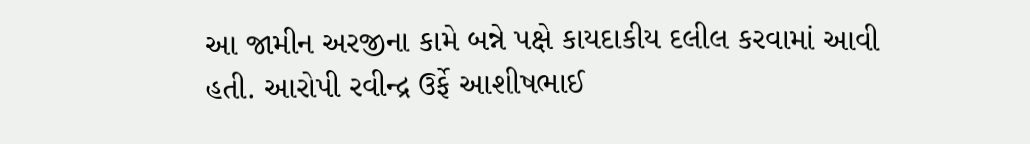આ જામીન અરજીના કામે બન્ને પક્ષે કાયદાકીય દલીલ કરવામાં આવી હતી. આરોપી રવીન્દ્ર ઉર્ફે આશીષભાઈ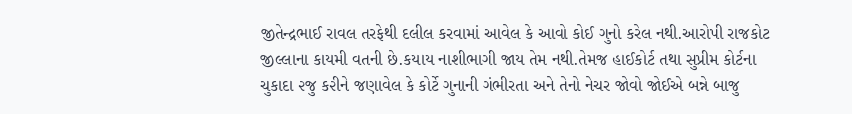જીતેન્દ્રભાઈ રાવલ તરફેથી દલીલ કરવામાં આવેલ કે આવો કોઈ ગુનો કરેલ નથી.આરોપી રાજકોટ જીલ્લાના કાયમી વતની છે.કયાય નાશીભાગી જાય તેમ નથી.તેમજ હાઈકોર્ટ તથા સુપ્રીમ કોર્ટના ચુકાદા ૨જુ ક૨ીને જણાવેલ કે કોર્ટે ગુનાની ગંભીરતા અને તેનો નેચર જોવો જોઈએ બન્ને બાજુ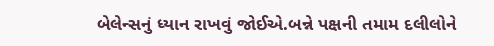બેલેન્સનું ધ્યાન રાખવું જોઈએ.બન્ને પક્ષની તમામ દલીલોને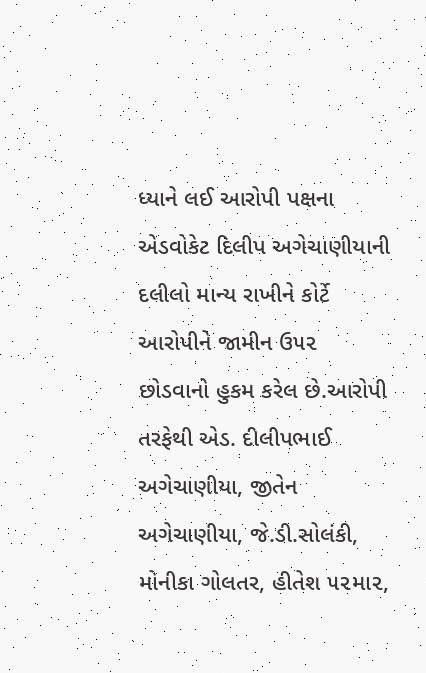ધ્યાને લઈ આરોપી પક્ષના એડવોકેટ દિલીપ અગેચાણીયાની દલીલો માન્ય રાખીને કોર્ટે આરોપીને જામીન ઉ૫૨ છોડવાનો હુકમ કરેલ છે.આરોપી તરફેથી એડ. દીલીપભાઈ અગેચાણીયા, જીતેન અગેચાણીયા, જે.ડી.સોલંકી, મોનીકા ગોલતર, હીતેશ ૫૨મા૨,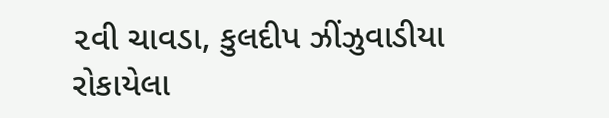૨વી ચાવડા, કુલદીપ ઝીંઝુવાડીયા રોકાયેલા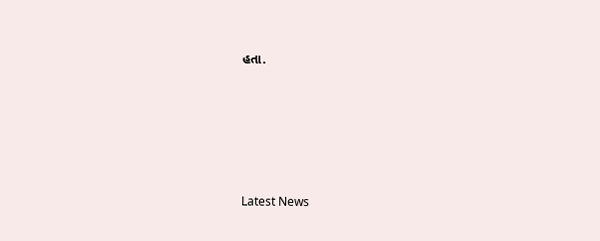હતા.






Latest News